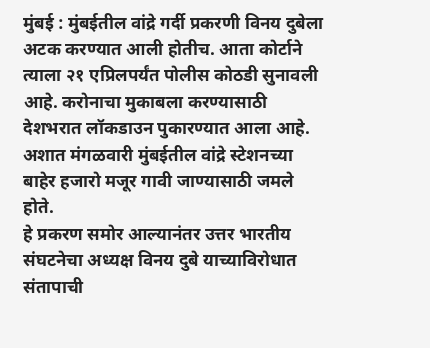मुंबई : मुंबईतील वांद्रे गर्दी प्रकरणी विनय दुबेला अटक करण्यात आली होतीच. आता कोर्टाने त्याला २१ एप्रिलपर्यंत पोलीस कोठडी सुनावली आहे. करोनाचा मुकाबला करण्यासाठी देशभरात लॉकडाउन पुकारण्यात आला आहे. अशात मंगळवारी मुंबईतील वांद्रे स्टेशनच्या बाहेर हजारो मजूर गावी जाण्यासाठी जमले होते.
हे प्रकरण समोर आल्यानंतर उत्तर भारतीय संघटनेचा अध्यक्ष विनय दुबे याच्याविरोधात संतापाची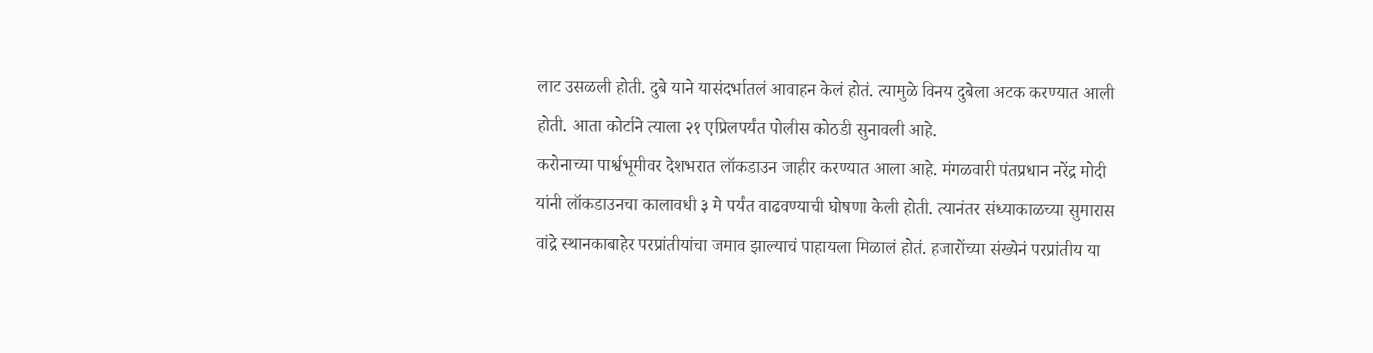लाट उसळली होती. दुबे याने यासंदर्भातलं आवाहन केलं होतं. त्यामुळे विनय दुबेला अटक करण्यात आली होती. आता कोर्टाने त्याला २१ एप्रिलपर्यंत पोलीस कोठडी सुनावली आहे.
करोनाच्या पार्श्वभूमीवर देशभरात लॉकडाउन जाहीर करण्यात आला आहे. मंगळवारी पंतप्रधान नरेंद्र मोदी यांनी लॉकडाउनचा कालावधी ३ मे पर्यंत वाढवण्याची घोषणा केली होती. त्यानंतर संध्याकाळच्या सुमारास वांद्रे स्थानकाबाहेर परप्रांतीयांचा जमाव झाल्याचं पाहायला मिळालं होतं. हजारोंच्या संख्येनं परप्रांतीय या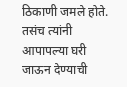ठिकाणी जमले होते. तसंच त्यांनी आपापल्या घरी जाऊन देण्याची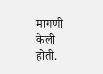मागणी केली होती.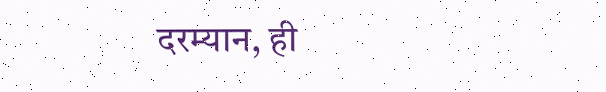दरम्यान, ही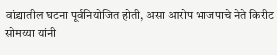वांद्र्यातील घटना पूर्वनियोजित होती, असा आरोप भाजपाचे नेते किरीट सोमय्या यांनी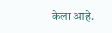केला आहे.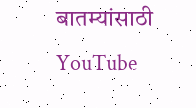बातम्यांसाठी YouTube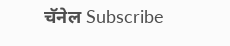चॅनेल Subscribe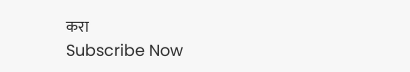करा
Subscribe Now